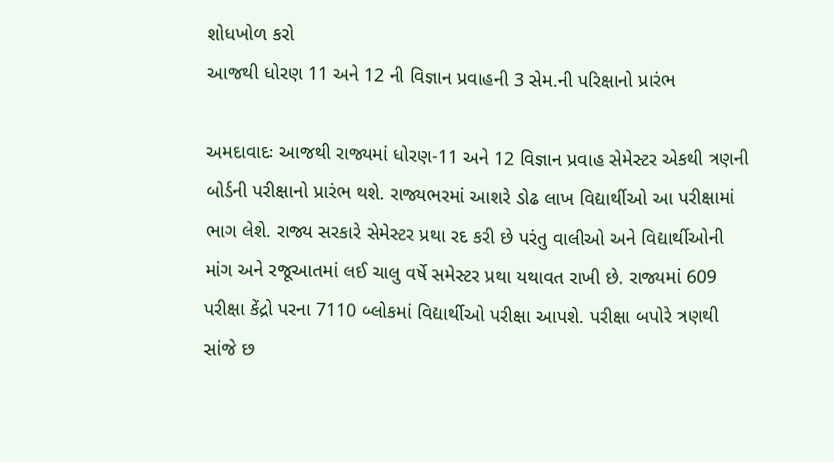શોધખોળ કરો
આજથી ધોરણ 11 અને 12 ની વિજ્ઞાન પ્રવાહની 3 સેમ.ની પરિક્ષાનો પ્રારંભ

અમદાવાદઃ આજથી રાજ્યમાં ધોરણ-11 અને 12 વિજ્ઞાન પ્રવાહ સેમેસ્ટર એકથી ત્રણની બોર્ડની પરીક્ષાનો પ્રારંભ થશે. રાજ્યભરમાં આશરે ડોઢ લાખ વિદ્યાર્થીઓ આ પરીક્ષામાં ભાગ લેશે. રાજ્ય સરકારે સેમેસ્ટર પ્રથા રદ કરી છે પરંતુ વાલીઓ અને વિદ્યાર્થીઓની માંગ અને રજૂઆતમાં લઈ ચાલુ વર્ષે સમેસ્ટર પ્રથા યથાવત રાખી છે. રાજ્યમાં 609 પરીક્ષા કેંદ્રો પરના 7110 બ્લોકમાં વિદ્યાર્થીઓ પરીક્ષા આપશે. પરીક્ષા બપોરે ત્રણથી સાંજે છ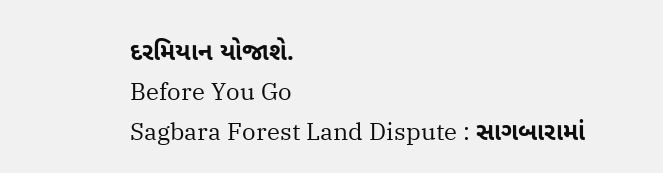દરમિયાન યોજાશે.
Before You Go
Sagbara Forest Land Dispute : સાગબારામાં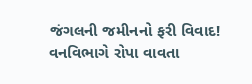જંગલની જમીનનો ફરી વિવાદ! વનવિભાગે રોપા વાવતા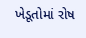ખેડૂતોમાં રોષ